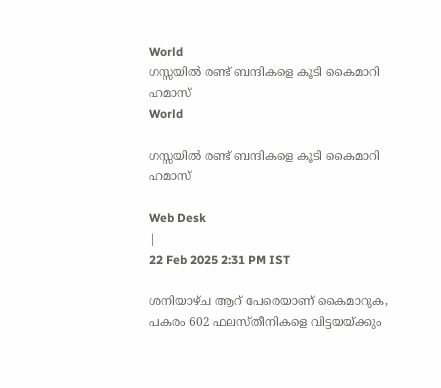World
ഗസ്സയിൽ രണ്ട് ബന്ദികളെ കൂടി കൈമാറി ഹമാസ്
World

ഗസ്സയിൽ രണ്ട് ബന്ദികളെ കൂടി കൈമാറി ഹമാസ്

Web Desk
|
22 Feb 2025 2:31 PM IST

ശനിയാഴ്ച ആറ് പേരെയാണ് കൈമാറുക, പകരം 602 ഫലസ്തീനികളെ വിട്ടയയ്ക്കും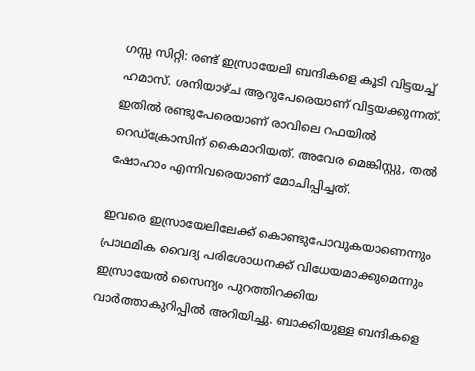ഗസ്സ സിറ്റി: രണ്ട് ഇസ്രായേലി ബന്ദികളെ കൂടി വിട്ടയച്ച് ഹമാസ്. ശനിയാഴ്ച ആറുപേരെയാണ് വിട്ടയക്കുന്നത്. ഇതിൽ രണ്ടുപേരെയാണ് രാവിലെ റഫയിൽ റെഡ്ക്രോസിന് കൈമാറിയത്. അവേര മെങ്കിസ്റ്റു, തൽ ഷോഹാം എന്നിവരെയാണ് മോചിപ്പിച്ചത്.

ഇവരെ ഇസ്രായേലിലേക്ക് കൊണ്ടുപോവുകയാണെന്നും പ്രാഥമിക വൈദ്യ പരിശോധനക്ക് വിധേയമാക്കുമെന്നും ഇസ്രായേൽ സൈന്യം പുറത്തിറക്കിയ വാർത്താകുറിപ്പിൽ അറിയിച്ചു. ബാക്കിയുള്ള ബന്ദികളെ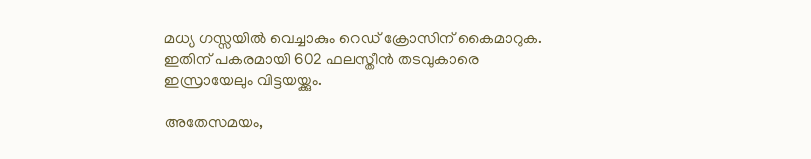മധ്യ ഗസ്സയിൽ വെച്ചാകും റെഡ് ക്രോസിന് കൈമാറുക. ഇതിന് പകരമായി 602 ഫലസ്തീൻ തടവുകാരെ ഇസ്രായേലും വിട്ടയയ്ക്കും.

അതേസമയം,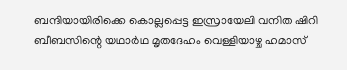ബന്ദിയായിരിക്കെ കൊല്ലപ്പെട്ട ഇസ്രായേലി വനിത ഷിറി ബീബസിന്റെ യഥാർഥ മൃതദേഹം വെള്ളിയാഴ്ച ഹമാസ്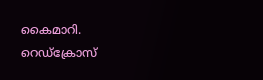കൈമാറി. റെഡ്ക്രോസ്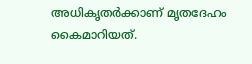അധികൃതർക്കാണ് മൃതദേഹം കൈമാറിയത്.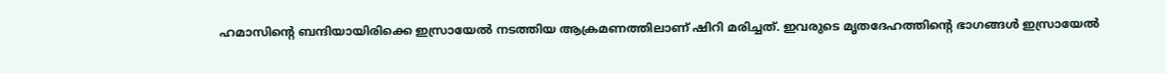ഹമാസിന്റെ ബന്ദിയായിരിക്കെ ഇസ്രായേൽ നടത്തിയ ആക്രമണത്തിലാണ് ഷിറി മരിച്ചത്. ഇവരുടെ മൃതദേഹത്തിന്റെ ഭാഗങ്ങൾ ഇസ്രായേൽ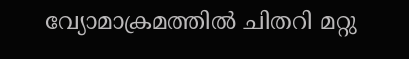വ്യോമാക്രമത്തിൽ ചിതറി മറ്റു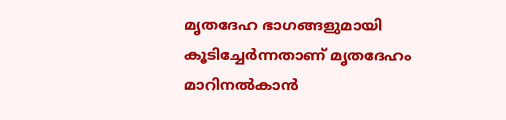മൃതദേഹ ഭാഗങ്ങളുമായി കൂടിച്ചേർന്നതാണ് മൃതദേഹം മാറിനൽകാൻ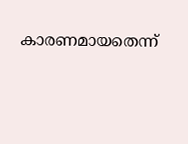കാരണമായതെന്ന്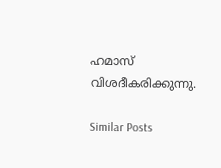ഹമാസ് വിശദീകരിക്കുന്നു.

Similar Posts